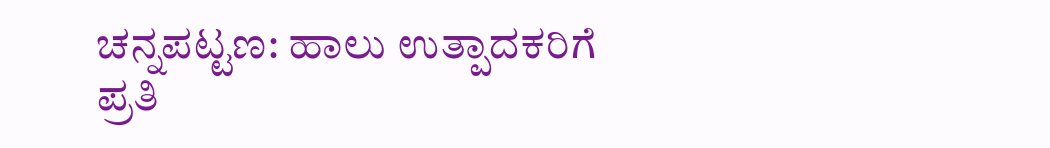ಚನ್ನಪಟ್ಟಣ: ಹಾಲು ಉತ್ಪಾದಕರಿಗೆ ಪ್ರತಿ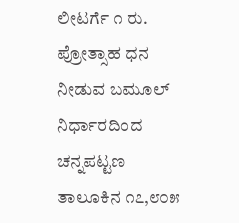ಲೀಟರ್ಗೆ ೧ ರು. ಪ್ರೋತ್ಸಾಹ ಧನ ನೀಡುವ ಬಮೂಲ್ ನಿರ್ಧಾರದಿಂದ ಚನ್ನಪಟ್ಟಣ ತಾಲೂಕಿನ ೧೭,೮೦೫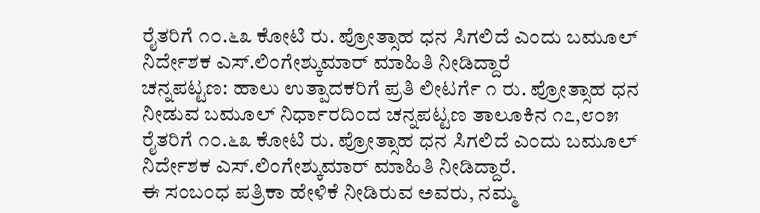ರೈತರಿಗೆ ೧೦.೬೩ ಕೋಟಿ ರು. ಪ್ರೋತ್ಸಾಹ ಧನ ಸಿಗಲಿದೆ ಎಂದು ಬಮೂಲ್ ನಿರ್ದೇಶಕ ಎಸ್.ಲಿಂಗೇಶ್ಕುಮಾರ್ ಮಾಹಿತಿ ನೀಡಿದ್ದಾರೆ
ಚನ್ನಪಟ್ಟಣ: ಹಾಲು ಉತ್ಪಾದಕರಿಗೆ ಪ್ರತಿ ಲೀಟರ್ಗೆ ೧ ರು. ಪ್ರೋತ್ಸಾಹ ಧನ ನೀಡುವ ಬಮೂಲ್ ನಿರ್ಧಾರದಿಂದ ಚನ್ನಪಟ್ಟಣ ತಾಲೂಕಿನ ೧೭,೮೦೫ ರೈತರಿಗೆ ೧೦.೬೩ ಕೋಟಿ ರು. ಪ್ರೋತ್ಸಾಹ ಧನ ಸಿಗಲಿದೆ ಎಂದು ಬಮೂಲ್ ನಿರ್ದೇಶಕ ಎಸ್.ಲಿಂಗೇಶ್ಕುಮಾರ್ ಮಾಹಿತಿ ನೀಡಿದ್ದಾರೆ.
ಈ ಸಂಬಂಧ ಪತ್ರಿಕಾ ಹೇಳಿಕೆ ನೀಡಿರುವ ಅವರು, ನಮ್ಮ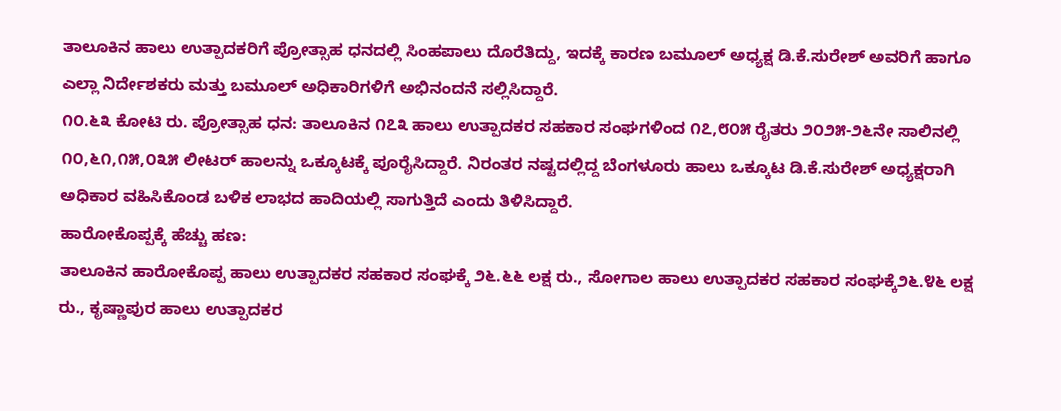ತಾಲೂಕಿನ ಹಾಲು ಉತ್ಪಾದಕರಿಗೆ ಪ್ರೋತ್ಸಾಹ ಧನದಲ್ಲಿ ಸಿಂಹಪಾಲು ದೊರೆತಿದ್ದು, ಇದಕ್ಕೆ ಕಾರಣ ಬಮೂಲ್ ಅಧ್ಯಕ್ಷ ಡಿ.ಕೆ.ಸುರೇಶ್ ಅವರಿಗೆ ಹಾಗೂ ಎಲ್ಲಾ ನಿರ್ದೇಶಕರು ಮತ್ತು ಬಮೂಲ್ ಅಧಿಕಾರಿಗಳಿಗೆ ಅಭಿನಂದನೆ ಸಲ್ಲಿಸಿದ್ದಾರೆ.
೧೦.೬೩ ಕೋಟಿ ರು. ಪ್ರೋತ್ಸಾಹ ಧನ: ತಾಲೂಕಿನ ೧೭೩ ಹಾಲು ಉತ್ಪಾದಕರ ಸಹಕಾರ ಸಂಘಗಳಿಂದ ೧೭,೮೦೫ ರೈತರು ೨೦೨೫-೨೬ನೇ ಸಾಲಿನಲ್ಲಿ ೧೦,೬೧,೧೫,೦೩೫ ಲೀಟರ್ ಹಾಲನ್ನು ಒಕ್ಕೂಟಕ್ಕೆ ಪೂರೈಸಿದ್ದಾರೆ. ನಿರಂತರ ನಷ್ಟದಲ್ಲಿದ್ದ ಬೆಂಗಳೂರು ಹಾಲು ಒಕ್ಕೂಟ ಡಿ.ಕೆ.ಸುರೇಶ್ ಅಧ್ಯಕ್ಷರಾಗಿ ಅಧಿಕಾರ ವಹಿಸಿಕೊಂಡ ಬಳಿಕ ಲಾಭದ ಹಾದಿಯಲ್ಲಿ ಸಾಗುತ್ತಿದೆ ಎಂದು ತಿಳಿಸಿದ್ದಾರೆ.
ಹಾರೋಕೊಪ್ಪಕ್ಕೆ ಹೆಚ್ಚು ಹಣ:
ತಾಲೂಕಿನ ಹಾರೋಕೊಪ್ಪ ಹಾಲು ಉತ್ಪಾದಕರ ಸಹಕಾರ ಸಂಘಕ್ಕೆ ೨೬.೬೬ ಲಕ್ಷ ರು., ಸೋಗಾಲ ಹಾಲು ಉತ್ಪಾದಕರ ಸಹಕಾರ ಸಂಘಕ್ಕೆ೨೬.೪೬ ಲಕ್ಷ ರು., ಕೃಷ್ಣಾಪುರ ಹಾಲು ಉತ್ಪಾದಕರ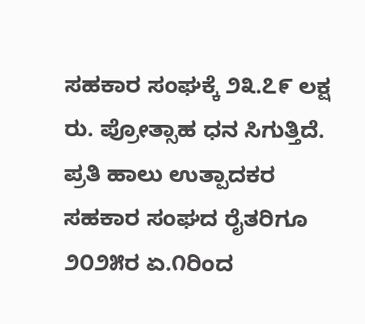ಸಹಕಾರ ಸಂಘಕ್ಕೆ ೨೩.೭೯ ಲಕ್ಷ ರು. ಪ್ರೋತ್ಸಾಹ ಧನ ಸಿಗುತ್ತಿದೆ. ಪ್ರತಿ ಹಾಲು ಉತ್ಪಾದಕರ ಸಹಕಾರ ಸಂಘದ ರೈತರಿಗೂ ೨೦೨೫ರ ಏ.೧ರಿಂದ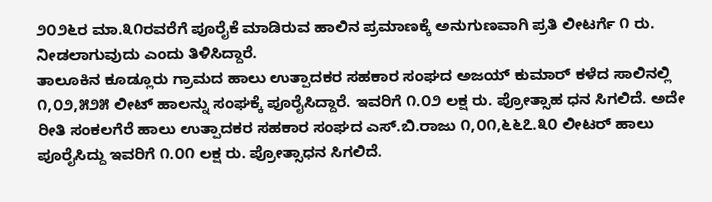೨೦೨೬ರ ಮಾ.೩೧ರವರೆಗೆ ಪೂರೈಕೆ ಮಾಡಿರುವ ಹಾಲಿನ ಪ್ರಮಾಣಕ್ಕೆ ಅನುಗುಣವಾಗಿ ಪ್ರತಿ ಲೀಟರ್ಗೆ ೧ ರು. ನೀಡಲಾಗುವುದು ಎಂದು ತಿಳಿಸಿದ್ದಾರೆ.
ತಾಲೂಕಿನ ಕೂಡ್ಲೂರು ಗ್ರಾಮದ ಹಾಲು ಉತ್ಪಾದಕರ ಸಹಕಾರ ಸಂಘದ ಅಜಯ್ ಕುಮಾರ್ ಕಳೆದ ಸಾಲಿನಲ್ಲಿ ೧,೦೨,೫೨೫ ಲೀಟ್ ಹಾಲನ್ನು ಸಂಘಕ್ಕೆ ಪೂರೈಸಿದ್ದಾರೆ. ಇವರಿಗೆ ೧.೦೨ ಲಕ್ಷ ರು. ಪ್ರೋತ್ಸಾಹ ಧನ ಸಿಗಲಿದೆ. ಅದೇ ರೀತಿ ಸಂಕಲಗೆರೆ ಹಾಲು ಉತ್ಪಾದಕರ ಸಹಕಾರ ಸಂಘದ ಎಸ್.ಬಿ.ರಾಜು ೧,೦೧,೬೬೭.೩೦ ಲೀಟರ್ ಹಾಲು ಪೂರೈಸಿದ್ದು ಇವರಿಗೆ ೧.೦೧ ಲಕ್ಷ ರು. ಪ್ರೋತ್ಸಾಧನ ಸಿಗಲಿದೆ.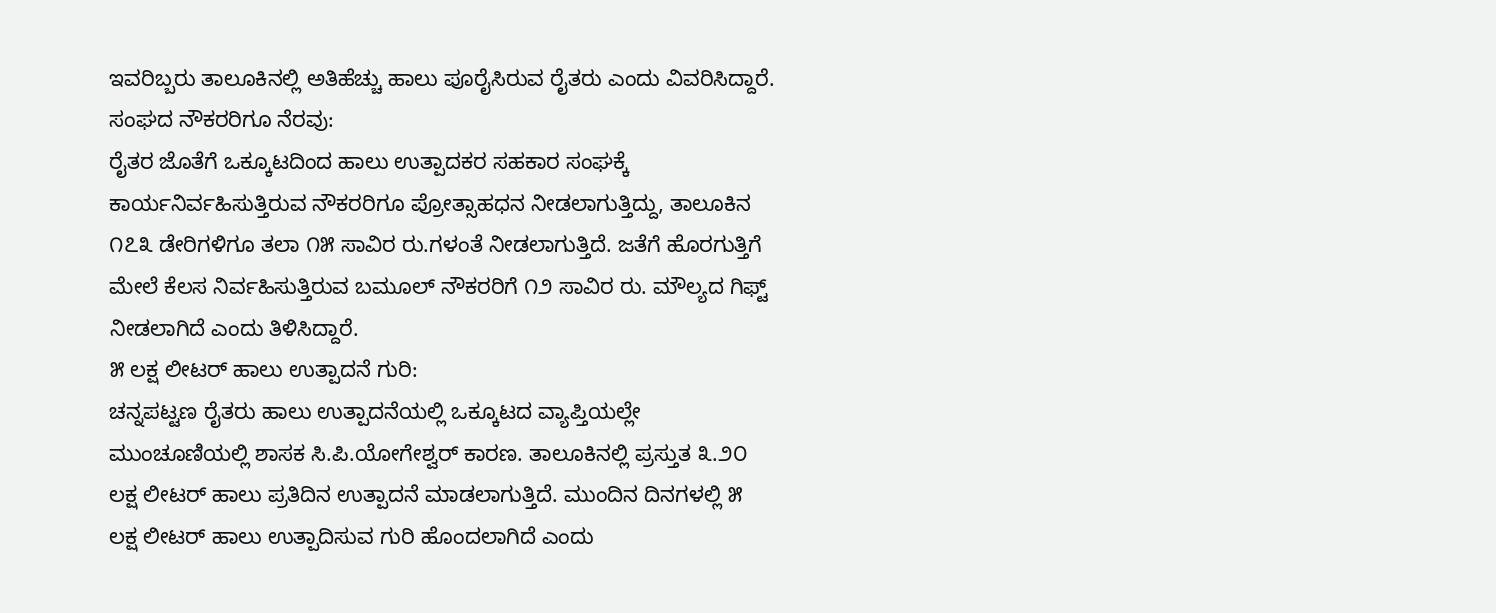ಇವರಿಬ್ಬರು ತಾಲೂಕಿನಲ್ಲಿ ಅತಿಹೆಚ್ಚು ಹಾಲು ಪೂರೈಸಿರುವ ರೈತರು ಎಂದು ವಿವರಿಸಿದ್ದಾರೆ.
ಸಂಘದ ನೌಕರರಿಗೂ ನೆರವು:
ರೈತರ ಜೊತೆಗೆ ಒಕ್ಕೂಟದಿಂದ ಹಾಲು ಉತ್ಪಾದಕರ ಸಹಕಾರ ಸಂಘಕ್ಕೆ ಕಾರ್ಯನಿರ್ವಹಿಸುತ್ತಿರುವ ನೌಕರರಿಗೂ ಪ್ರೋತ್ಸಾಹಧನ ನೀಡಲಾಗುತ್ತಿದ್ದು, ತಾಲೂಕಿನ ೧೭೩ ಡೇರಿಗಳಿಗೂ ತಲಾ ೧೫ ಸಾವಿರ ರು.ಗಳಂತೆ ನೀಡಲಾಗುತ್ತಿದೆ. ಜತೆಗೆ ಹೊರಗುತ್ತಿಗೆ ಮೇಲೆ ಕೆಲಸ ನಿರ್ವಹಿಸುತ್ತಿರುವ ಬಮೂಲ್ ನೌಕರರಿಗೆ ೧೨ ಸಾವಿರ ರು. ಮೌಲ್ಯದ ಗಿಫ್ಟ್ ನೀಡಲಾಗಿದೆ ಎಂದು ತಿಳಿಸಿದ್ದಾರೆ.
೫ ಲಕ್ಷ ಲೀಟರ್ ಹಾಲು ಉತ್ಪಾದನೆ ಗುರಿ:
ಚನ್ನಪಟ್ಟಣ ರೈತರು ಹಾಲು ಉತ್ಪಾದನೆಯಲ್ಲಿ ಒಕ್ಕೂಟದ ವ್ಯಾಪ್ತಿಯಲ್ಲೇ ಮುಂಚೂಣಿಯಲ್ಲಿ ಶಾಸಕ ಸಿ.ಪಿ.ಯೋಗೇಶ್ವರ್ ಕಾರಣ. ತಾಲೂಕಿನಲ್ಲಿ ಪ್ರಸ್ತುತ ೩.೨೦ ಲಕ್ಷ ಲೀಟರ್ ಹಾಲು ಪ್ರತಿದಿನ ಉತ್ಪಾದನೆ ಮಾಡಲಾಗುತ್ತಿದೆ. ಮುಂದಿನ ದಿನಗಳಲ್ಲಿ ೫ ಲಕ್ಷ ಲೀಟರ್ ಹಾಲು ಉತ್ಪಾದಿಸುವ ಗುರಿ ಹೊಂದಲಾಗಿದೆ ಎಂದು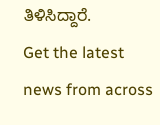ತಿಳಿಸಿದ್ದಾರೆ.
Get the latest news from across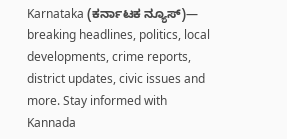Karnataka (ಕರ್ನಾಟಕ ನ್ಯೂಸ್)— breaking headlines, politics, local developments, crime reports, district updates, civic issues and more. Stay informed with Kannada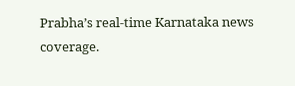Prabha’s real‑time Karnataka news coverage.